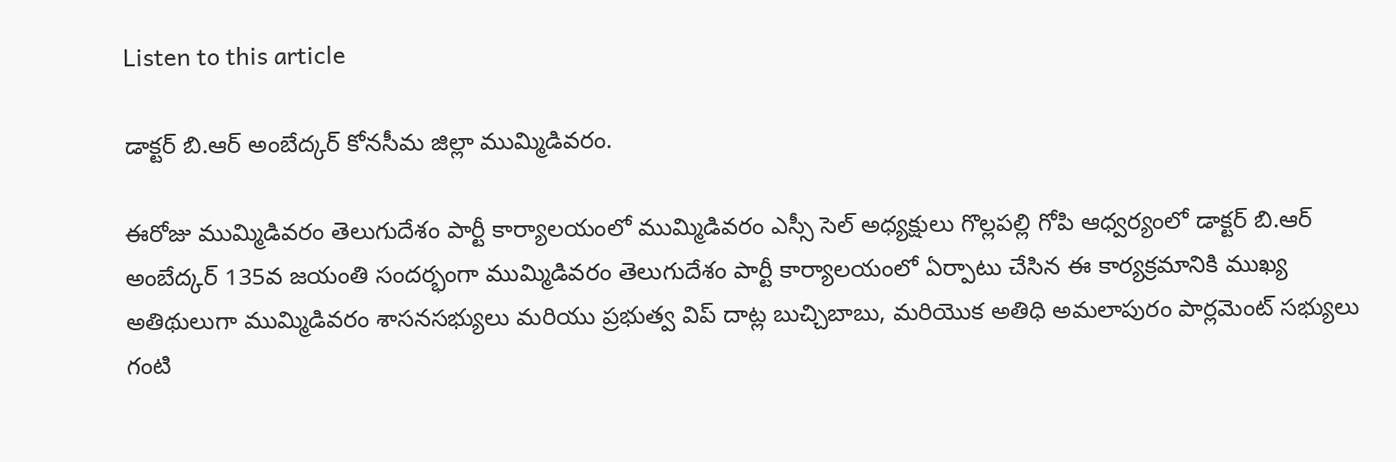Listen to this article

డాక్టర్ బి.ఆర్ అంబేద్కర్ కోనసీమ జిల్లా ముమ్మిడివరం.

ఈరోజు ముమ్మిడివరం తెలుగుదేశం పార్టీ కార్యాలయంలో ముమ్మిడివరం ఎస్సీ సెల్ అధ్యక్షులు గొల్లపల్లి గోపి ఆధ్వర్యంలో డాక్టర్ బి.ఆర్ అంబేద్కర్ 135వ జయంతి సందర్భంగా ముమ్మిడివరం తెలుగుదేశం పార్టీ కార్యాలయంలో ఏర్పాటు చేసిన ఈ కార్యక్రమానికి ముఖ్య అతిథులుగా ముమ్మిడివరం శాసనసభ్యులు మరియు ప్రభుత్వ విప్ దాట్ల బుచ్చిబాబు, మరియొక అతిధి అమలాపురం పార్లమెంట్ సభ్యులు గంటి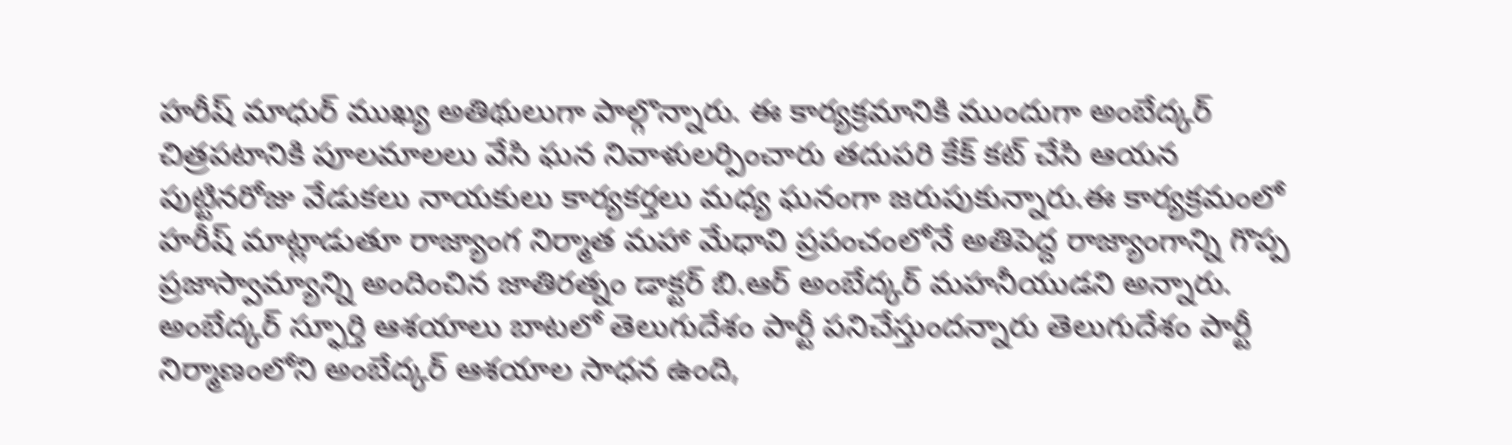హరీష్ మాధుర్ ముఖ్య అతిథులుగా పాల్గొన్నారు. ఈ కార్యక్రమానికి ముందుగా అంబేద్కర్ చిత్రపటానికి పూలమాలలు వేసి ఘన నివాళులర్పించారు తదుపరి కేక్ కట్ చేసి ఆయన పుట్టినరోజు వేడుకలు నాయకులు కార్యకర్తలు మధ్య ఘనంగా జరుపుకున్నారు.ఈ కార్యక్రమంలో హరీష్ మాట్లాడుతూ రాజ్యాంగ నిర్మాత మహా మేధావి ప్రపంచంలోనే అతిపెద్ద రాజ్యాంగాన్ని గొప్ప ప్రజాస్వామ్యాన్ని అందించిన జాతిరత్నం డాక్టర్ బి.ఆర్ అంబేద్కర్ మహనీయుడని అన్నారు. అంబేద్కర్ స్ఫూర్తి ఆశయాలు బాటలో తెలుగుదేశం పార్టీ పనిచేస్తుందన్నారు తెలుగుదేశం పార్టీ నిర్మాణంలోని అంబేద్కర్ ఆశయాల సాధన ఉంది,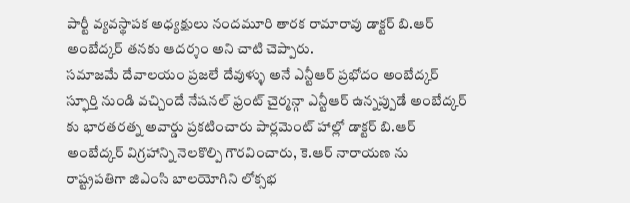పార్టీ వ్యవస్థాపక అధ్యక్షులు నందమూరి తారక రామారావు డాక్టర్ బి.ఆర్ అంబేద్కర్ తనకు ఆదర్శం అని చాటి చెప్పారు.
సమాజమే దేవాలయం ప్రజలే దేవుళ్ళు అనే ఎన్టీఆర్ ప్రభోదం అంబేద్కర్ స్ఫూర్తి నుండి వచ్చిందే నేషనల్ ఫ్రంట్ చైర్మన్గా ఎన్టీఆర్ ఉన్నప్పుడే అంబేద్కర్ కు భారతరత్న అవార్డు ప్రకటించారు పార్లమెంట్ హాల్లో డాక్టర్ బి.ఆర్ అంబేద్కర్ విగ్రహాన్ని నెలకొల్పి గౌరవించారు, కె.ఆర్ నారాయణ ను రాష్ట్రపతిగా జిఎంసి బాలయోగిని లోక్సభ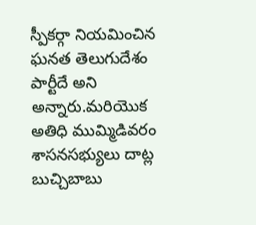స్పీకర్గా నియమించిన ఘనత తెలుగుదేశం పార్టీదే అని అన్నారు.మరియొక అతిధి ముమ్మిడివరం శాసనసభ్యులు దాట్ల బుచ్చిబాబు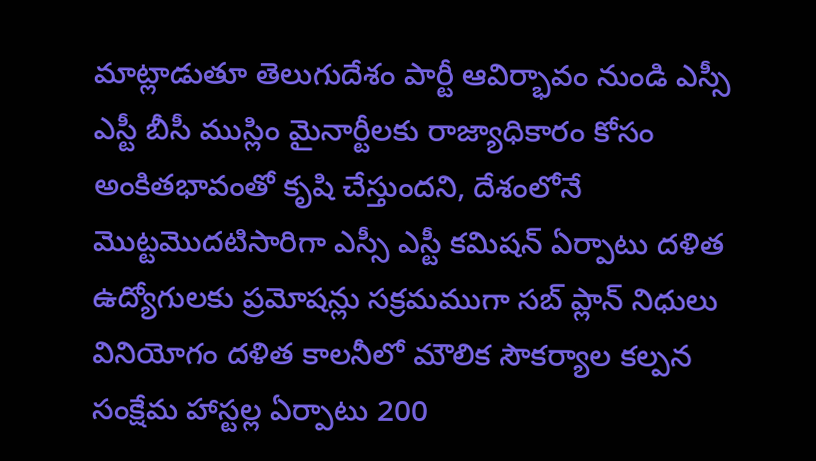మాట్లాడుతూ తెలుగుదేశం పార్టీ ఆవిర్భావం నుండి ఎస్సీ ఎస్టీ బీసీ ముస్లిం మైనార్టీలకు రాజ్యాధికారం కోసం అంకితభావంతో కృషి చేస్తుందని, దేశంలోనే మొట్టమొదటిసారిగా ఎస్సీ ఎస్టీ కమిషన్ ఏర్పాటు దళిత ఉద్యోగులకు ప్రమోషన్లు సక్రమముగా సబ్ ప్లాన్ నిధులు వినియోగం దళిత కాలనీలో మౌలిక సౌకర్యాల కల్పన సంక్షేమ హాస్టల్ల ఏర్పాటు 200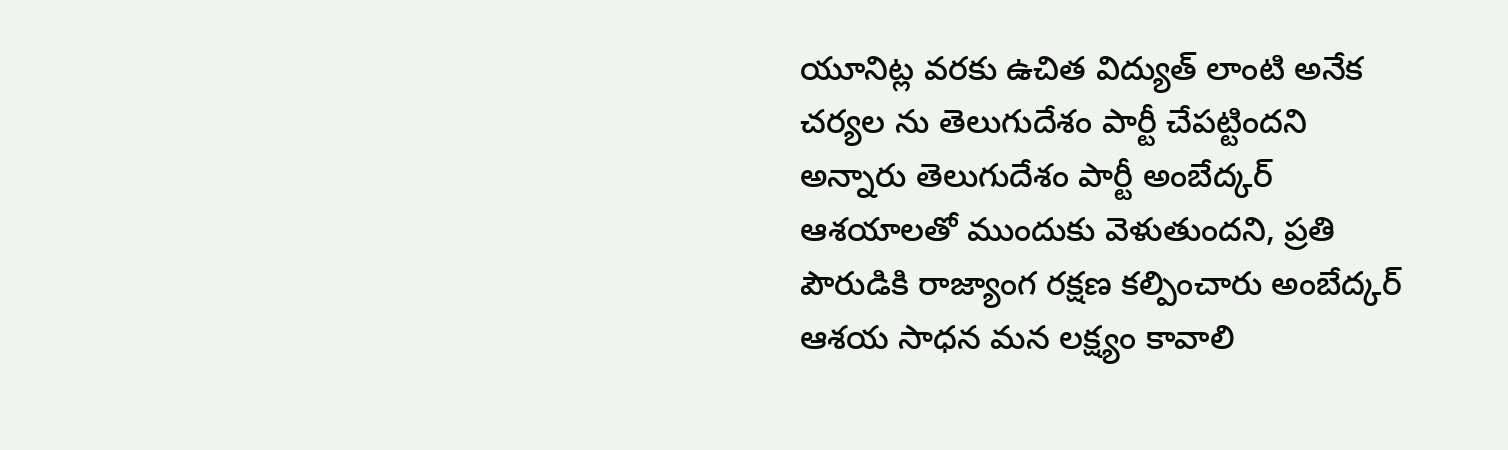యూనిట్ల వరకు ఉచిత విద్యుత్ లాంటి అనేక చర్యల ను తెలుగుదేశం పార్టీ చేపట్టిందని అన్నారు తెలుగుదేశం పార్టీ అంబేద్కర్ ఆశయాలతో ముందుకు వెళుతుందని, ప్రతి పౌరుడికి రాజ్యాంగ రక్షణ కల్పించారు అంబేద్కర్ ఆశయ సాధన మన లక్ష్యం కావాలి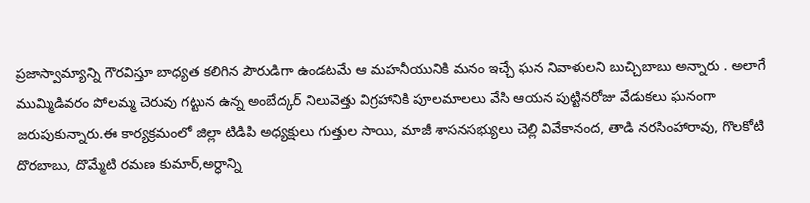ప్రజాస్వామ్యాన్ని గౌరవిస్తూ బాధ్యత కలిగిన పౌరుడిగా ఉండటమే ఆ మహనీయునికి మనం ఇచ్చే ఘన నివాళులని బుచ్చిబాబు అన్నారు . అలాగే ముమ్మిడివరం పోలమ్మ చెరువు గట్టున ఉన్న అంబేద్కర్ నిలువెత్తు విగ్రహానికి పూలమాలలు వేసి ఆయన పుట్టినరోజు వేడుకలు ఘనంగా జరుపుకున్నారు.ఈ కార్యక్రమంలో జిల్లా టిడిపి అధ్యక్షులు గుత్తుల సాయి, మాజీ శాసనసభ్యులు చెల్లి వివేకానంద, తాడి నరసింహారావు, గొలకోటి దొరబాబు, దొమ్మేటి రమణ కుమార్,అర్ధాన్ని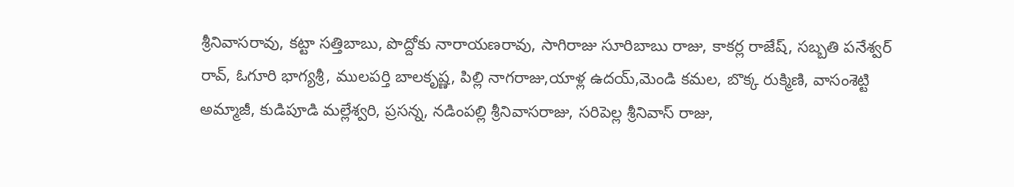శ్రీనివాసరావు, కట్టా సత్తిబాబు, పొద్దోకు నారాయణరావు, సాగిరాజు సూరిబాబు రాజు, కాకర్ల రాజేష్, సబ్బతి పనేశ్వర్ రావ్, ఓగూరి భాగ్యశ్రీ, ములపర్తి బాలకృష్ణ, పిల్లి నాగరాజు,యాళ్ల ఉదయ్,మెండి కమల, బొక్క రుక్మిణి, వాసంశెట్టి అమ్మాజీ, కుడిపూడి మల్లేశ్వరి, ప్రసన్న, నడింపల్లి శ్రీనివాసరాజు, సరిపెల్ల శ్రీనివాస్ రాజు,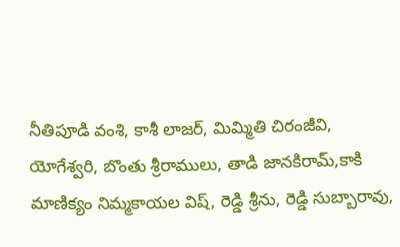నీతిపూడి వంశి, కాశీ లాజర్, మిమ్మితి చిరంజీవి, యోగేశ్వరి, బొంతు శ్రీరాములు, తాడి జానకిరామ్,కాకి మాణిక్యం నిమ్మకాయల విష్, రెడ్డి శ్రీను, రెడ్డి సుబ్బారావు,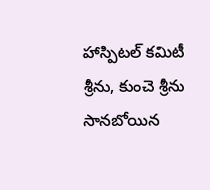హాస్పిటల్ కమిటీ శ్రీను, కుంచె శ్రీను సానబోయిన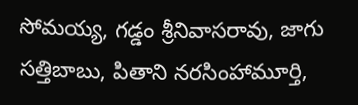సోమయ్య, గడ్డం శ్రీనివాసరావు, జాగు సత్తిబాబు, పితాని నరసింహామూర్తి,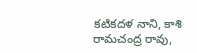కటికదళ నాని, కాశి రామచంద్ర రావు,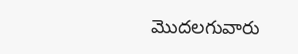మొదలగువారు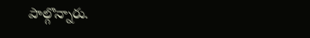పాల్గొన్నారు.